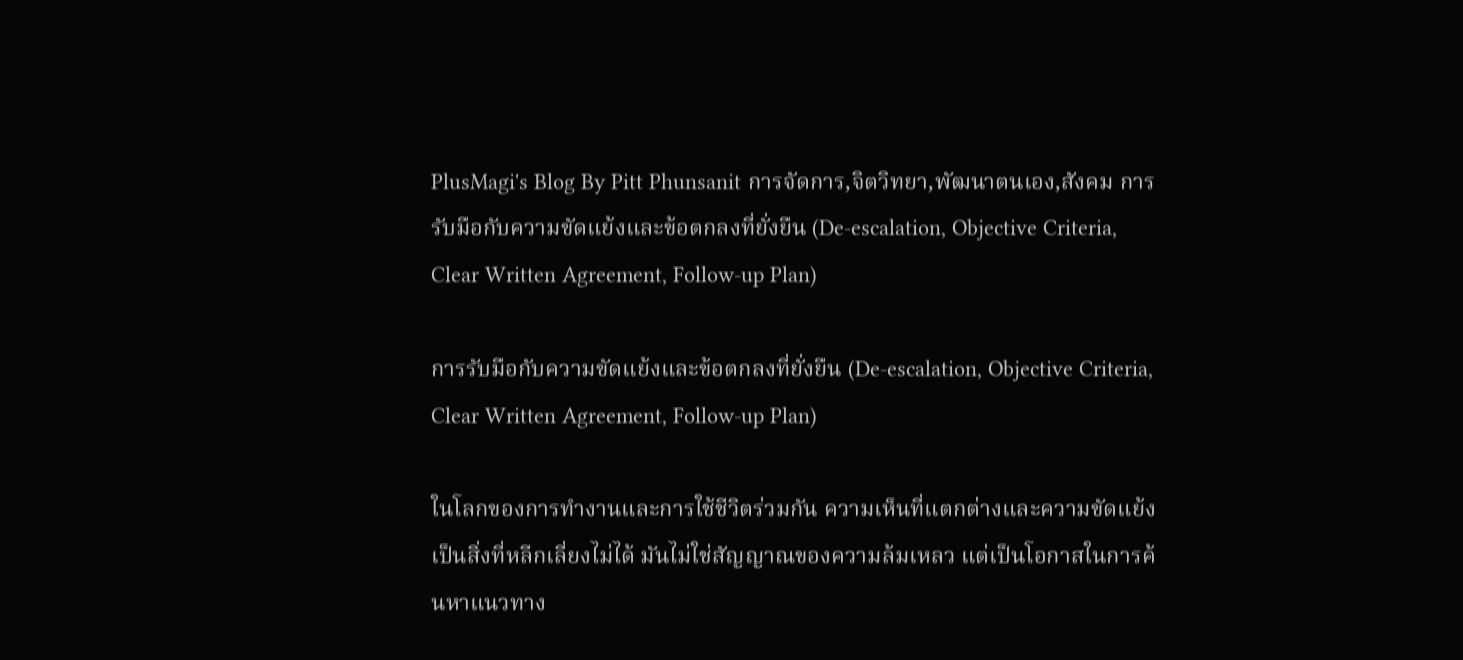PlusMagi's Blog By Pitt Phunsanit การจัดการ,จิตวิทยา,พัฒนาตนเอง,สังคม การรับมือกับความขัดแย้งและข้อตกลงที่ยั่งยืน (De-escalation, Objective Criteria, Clear Written Agreement, Follow-up Plan)

การรับมือกับความขัดแย้งและข้อตกลงที่ยั่งยืน (De-escalation, Objective Criteria, Clear Written Agreement, Follow-up Plan)

ในโลกของการทำงานและการใช้ชีวิตร่วมกัน ความเห็นที่แตกต่างและความขัดแย้งเป็นสิ่งที่หลีกเลี่ยงไม่ได้ มันไม่ใช่สัญญาณของความล้มเหลว แต่เป็นโอกาสในการค้นหาแนวทาง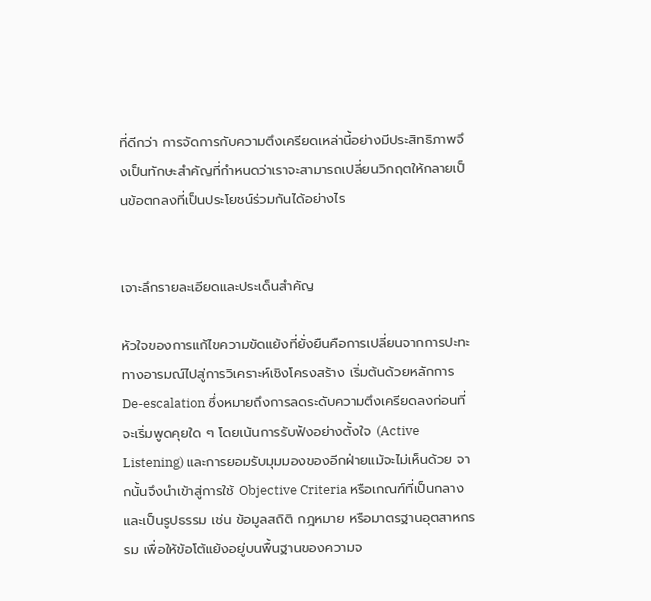ที่ดีกว่า การจัดการกับความตึงเครียดเหล่านี้อย่างมีประสิทธิภาพจึงเป็นทักษะสำคัญที่กำหนดว่าเราจะสามารถเปลี่ยนวิกฤตให้กลายเป็นข้อตกลงที่เป็นประโยชน์ร่วมกันได้อย่างไร


เจาะลึกรายละเอียดและประเด็นสำคัญ

หัวใจของการแก้ไขความขัดแย้งที่ยั่งยืนคือการเปลี่ยนจากการปะทะทางอารมณ์ไปสู่การวิเคราะห์เชิงโครงสร้าง เริ่มต้นด้วยหลักการ De-escalation ซึ่งหมายถึงการลดระดับความตึงเครียดลงก่อนที่จะเริ่มพูดคุยใด ๆ โดยเน้นการรับฟังอย่างตั้งใจ (Active Listening) และการยอมรับมุมมองของอีกฝ่ายแม้จะไม่เห็นด้วย จากนั้นจึงนำเข้าสู่การใช้ Objective Criteria หรือเกณฑ์ที่เป็นกลางและเป็นรูปธรรม เช่น ข้อมูลสถิติ กฎหมาย หรือมาตรฐานอุตสาหกรรม เพื่อให้ข้อโต้แย้งอยู่บนพื้นฐานของความจ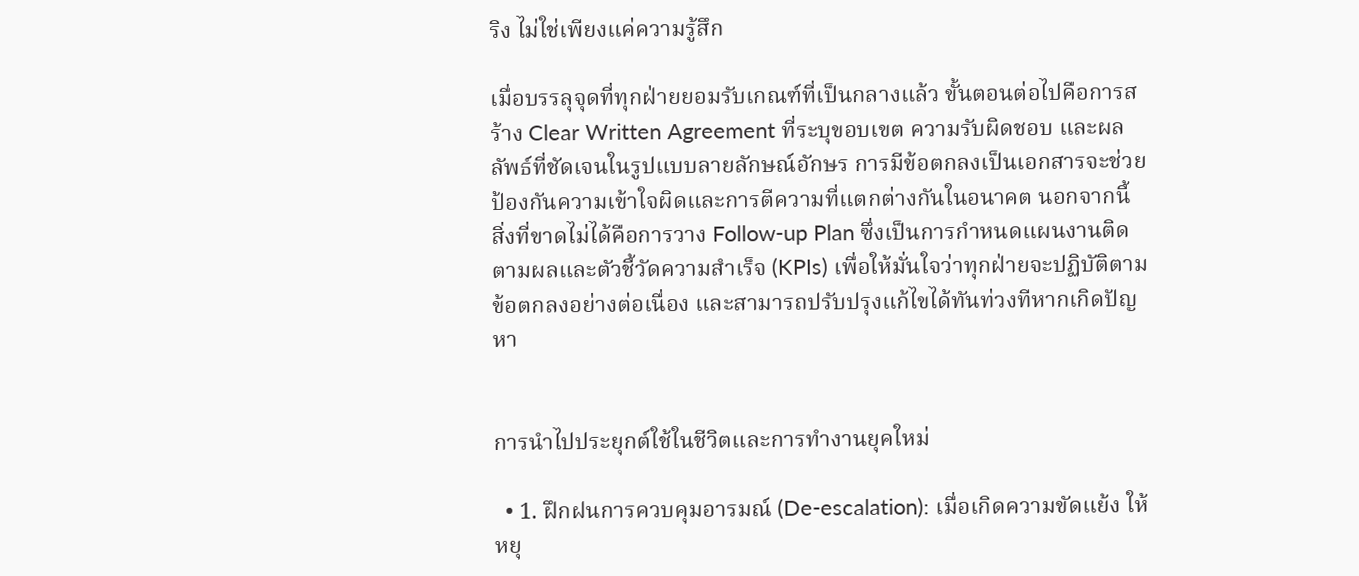ริง ไม่ใช่เพียงแค่ความรู้สึก

เมื่อบรรลุจุดที่ทุกฝ่ายยอมรับเกณฑ์ที่เป็นกลางแล้ว ขั้นตอนต่อไปคือการสร้าง Clear Written Agreement ที่ระบุขอบเขต ความรับผิดชอบ และผลลัพธ์ที่ชัดเจนในรูปแบบลายลักษณ์อักษร การมีข้อตกลงเป็นเอกสารจะช่วยป้องกันความเข้าใจผิดและการตีความที่แตกต่างกันในอนาคต นอกจากนี้ สิ่งที่ขาดไม่ได้คือการวาง Follow-up Plan ซึ่งเป็นการกำหนดแผนงานติดตามผลและตัวชี้วัดความสำเร็จ (KPIs) เพื่อให้มั่นใจว่าทุกฝ่ายจะปฏิบัติตามข้อตกลงอย่างต่อเนื่อง และสามารถปรับปรุงแก้ไขได้ทันท่วงทีหากเกิดปัญหา


การนำไปประยุกต์ใช้ในชีวิตและการทำงานยุคใหม่

  • 1. ฝึกฝนการควบคุมอารมณ์ (De-escalation): เมื่อเกิดความขัดแย้ง ให้หยุ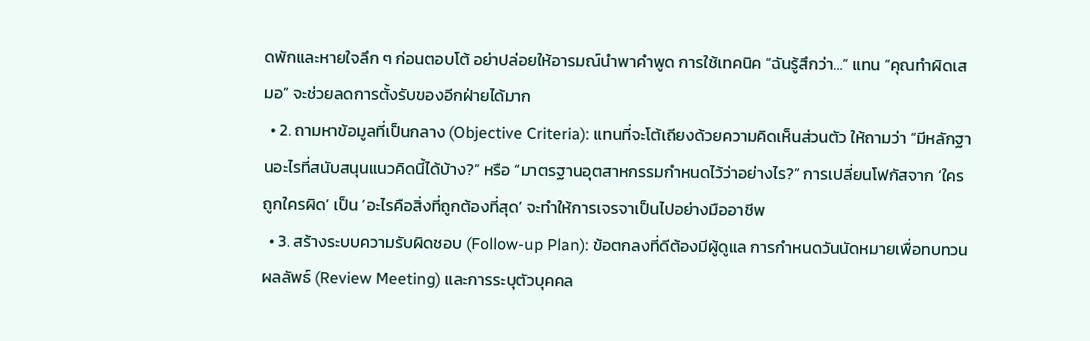ดพักและหายใจลึก ๆ ก่อนตอบโต้ อย่าปล่อยให้อารมณ์นำพาคำพูด การใช้เทคนิค “ฉันรู้สึกว่า…” แทน “คุณทำผิดเสมอ” จะช่วยลดการตั้งรับของอีกฝ่ายได้มาก
  • 2. ถามหาข้อมูลที่เป็นกลาง (Objective Criteria): แทนที่จะโต้เถียงด้วยความคิดเห็นส่วนตัว ให้ถามว่า “มีหลักฐานอะไรที่สนับสนุนแนวคิดนี้ได้บ้าง?” หรือ “มาตรฐานอุตสาหกรรมกำหนดไว้ว่าอย่างไร?” การเปลี่ยนโฟกัสจาก ‘ใครถูกใครผิด’ เป็น ‘อะไรคือสิ่งที่ถูกต้องที่สุด’ จะทำให้การเจรจาเป็นไปอย่างมืออาชีพ
  • 3. สร้างระบบความรับผิดชอบ (Follow-up Plan): ข้อตกลงที่ดีต้องมีผู้ดูแล การกำหนดวันนัดหมายเพื่อทบทวนผลลัพธ์ (Review Meeting) และการระบุตัวบุคคล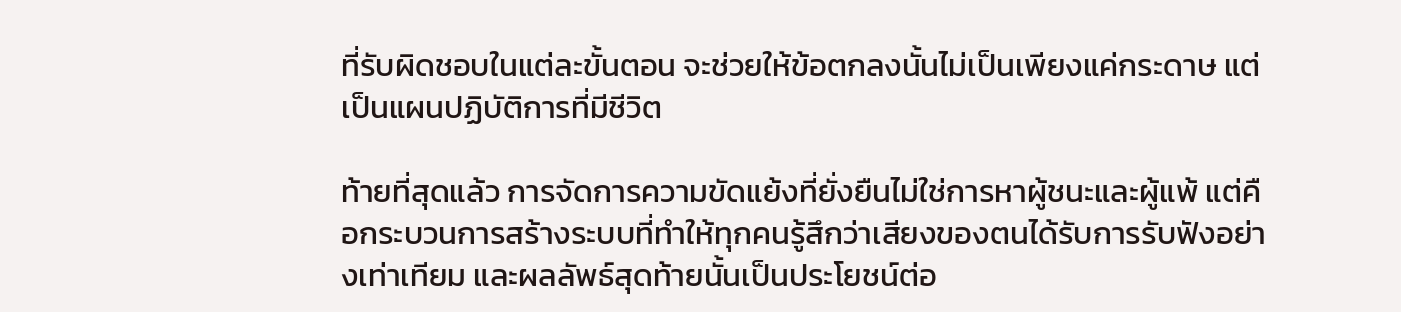ที่รับผิดชอบในแต่ละขั้นตอน จะช่วยให้ข้อตกลงนั้นไม่เป็นเพียงแค่กระดาษ แต่เป็นแผนปฏิบัติการที่มีชีวิต

ท้ายที่สุดแล้ว การจัดการความขัดแย้งที่ยั่งยืนไม่ใช่การหาผู้ชนะและผู้แพ้ แต่คือกระบวนการสร้างระบบที่ทำให้ทุกคนรู้สึกว่าเสียงของตนได้รับการรับฟังอย่างเท่าเทียม และผลลัพธ์สุดท้ายนั้นเป็นประโยชน์ต่อ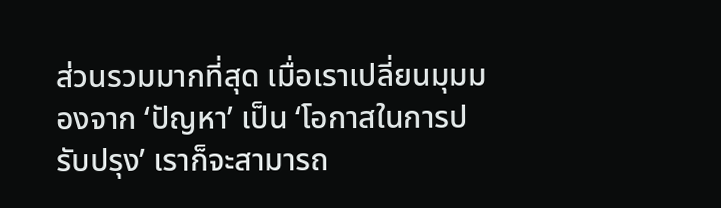ส่วนรวมมากที่สุด เมื่อเราเปลี่ยนมุมมองจาก ‘ปัญหา’ เป็น ‘โอกาสในการปรับปรุง’ เราก็จะสามารถ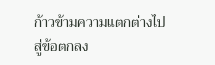ก้าวข้ามความแตกต่างไปสู่ข้อตกลง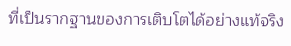ที่เป็นรากฐานของการเติบโตได้อย่างแท้จริง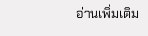อ่านเพิ่มเติม